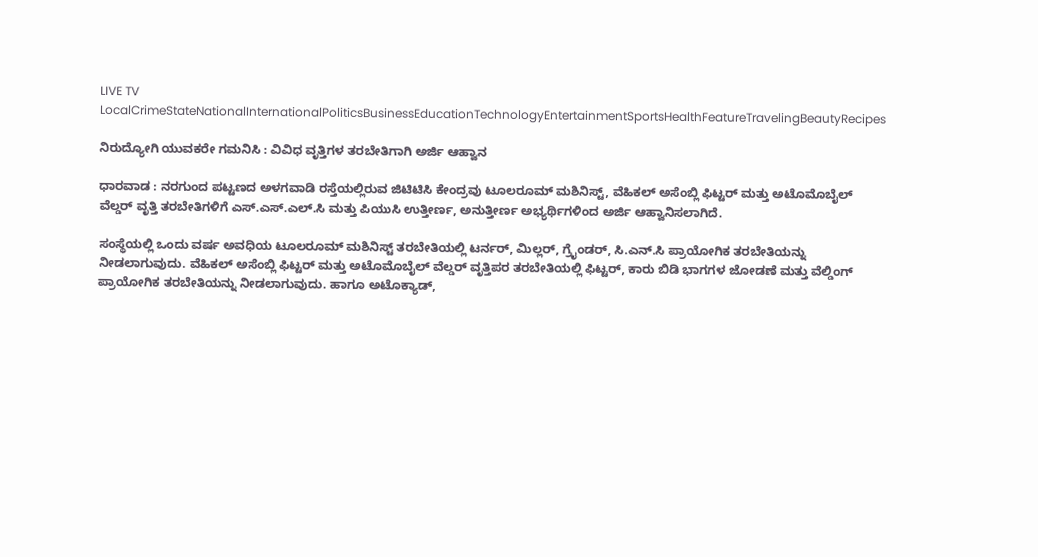LIVE TV LocalCrimeStateNationalInternationalPoliticsBusinessEducationTechnologyEntertainmentSportsHealthFeatureTravelingBeautyRecipes

ನಿರುದ್ಯೋಗಿ ಯುವಕರೇ ಗಮನಿಸಿ : ವಿವಿಧ ವೃತ್ತಿಗಳ ತರಬೇತಿಗಾಗಿ ಅರ್ಜಿ ಆಹ್ವಾನ

ಧಾರವಾಡ : ನರಗುಂದ ಪಟ್ಟಣದ ಅಳಗವಾಡಿ ರಸ್ತೆಯಲ್ಲಿರುವ ಜಿಟಿಟಿಸಿ ಕೇಂದ್ರವು ಟೂಲರೂಮ್ ಮಶಿನಿಸ್ಟ್, ವೆಹಿಕಲ್ ಅಸೆಂಬ್ಲಿ ಫಿಟ್ಟರ್ ಮತ್ತು ಅಟೊಮೊಬೈಲ್ ವೆಲ್ಡರ್ ವೃತ್ತಿ ತರಬೇತಿಗಳಿಗೆ ಎಸ್.ಎಸ್.ಎಲ್.ಸಿ ಮತ್ತು ಪಿಯುಸಿ ಉತ್ತೀರ್ಣ, ಅನುತ್ತೀರ್ಣ ಅಭ್ಯರ್ಥಿಗಳಿಂದ ಅರ್ಜಿ ಆಹ್ವಾನಿಸಲಾಗಿದೆ.

ಸಂಸ್ಥೆಯಲ್ಲಿ ಒಂದು ವರ್ಷ ಅವಧಿಯ ಟೂಲರೂಮ್ ಮಶಿನಿಸ್ಟ್ ತರಬೇತಿಯಲ್ಲಿ ಟರ್ನರ್, ಮಿಲ್ಲರ್, ಗ್ರೈಂಡರ್, ಸಿ.ಎನ್.ಸಿ ಪ್ರಾಯೋಗಿಕ ತರಬೇತಿಯನ್ನು ನೀಡಲಾಗುವುದು. ವೆಹಿಕಲ್ ಅಸೆಂಬ್ಲಿ ಫಿಟ್ಟರ್ ಮತ್ತು ಅಟೊಮೊಬೈಲ್ ವೆಲ್ಡರ್ ವೃತ್ತಿಪರ ತರಬೇತಿಯಲ್ಲಿ ಫಿಟ್ಟರ್, ಕಾರು ಬಿಡಿ ಭಾಗಗಳ ಜೋಡಣೆ ಮತ್ತು ವೆಲ್ಡಿಂಗ್ ಪ್ರಾಯೋಗಿಕ ತರಬೇತಿಯನ್ನು ನೀಡಲಾಗುವುದು. ಹಾಗೂ ಅಟೊಕ್ಯಾಡ್,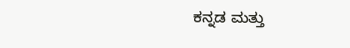ಕನ್ನಡ ಮತ್ತು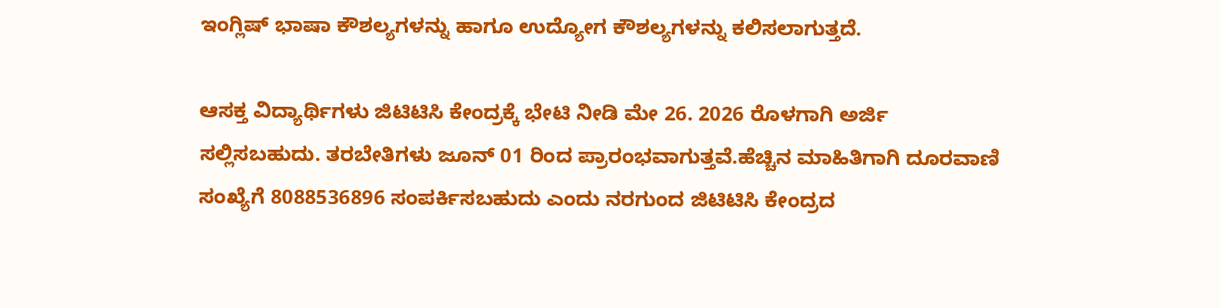ಇಂಗ್ಲಿಷ್ ಭಾಷಾ ಕೌಶಲ್ಯಗಳನ್ನು ಹಾಗೂ ಉದ್ಯೋಗ ಕೌಶಲ್ಯಗಳನ್ನು ಕಲಿಸಲಾಗುತ್ತದೆ.

ಆಸಕ್ತ ವಿದ್ಯಾರ್ಥಿಗಳು ಜಿಟಿಟಿಸಿ ಕೇಂದ್ರಕ್ಕೆ ಭೇಟಿ ನೀಡಿ ಮೇ 26. 2026 ರೊಳಗಾಗಿ ಅರ್ಜಿ ಸಲ್ಲಿಸಬಹುದು. ತರಬೇತಿಗಳು ಜೂನ್ 01 ರಿಂದ ಪ್ರಾರಂಭವಾಗುತ್ತವೆ.ಹೆಚ್ಚಿನ ಮಾಹಿತಿಗಾಗಿ ದೂರವಾಣಿ ಸಂಖ್ಯೆಗೆ 8088536896 ಸಂಪರ್ಕಿಸಬಹುದು ಎಂದು ನರಗುಂದ ಜಿಟಿಟಿಸಿ ಕೇಂದ್ರದ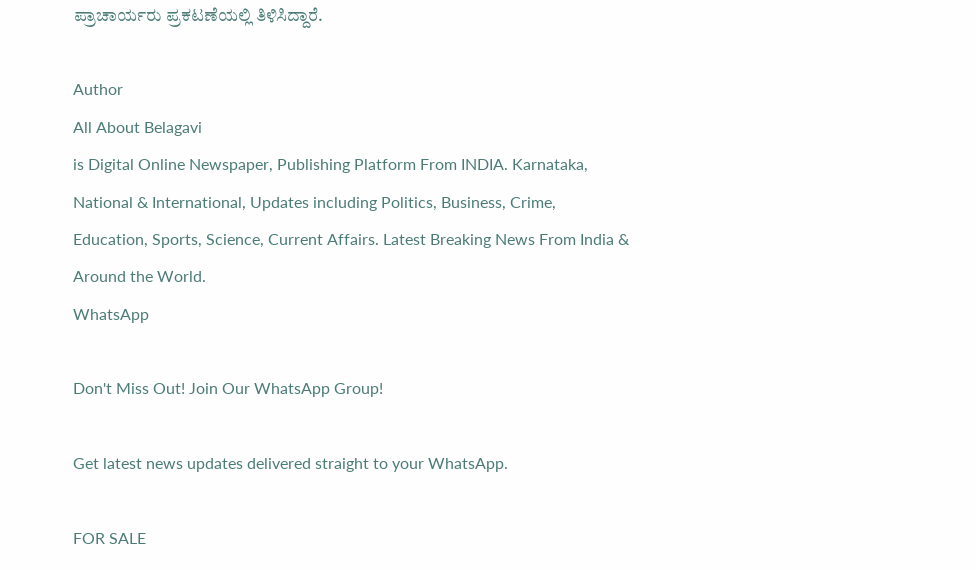ಪ್ರಾಚಾರ್ಯರು ಪ್ರಕಟಣೆಯಲ್ಲಿ ತಿಳಿಸಿದ್ದಾರೆ.

Author
All About Belagavi
is Digital Online Newspaper, Publishing Platform From INDIA. Karnataka, National & International, Updates including Politics, Business, Crime, Education, Sports, Science, Current Affairs. Latest Breaking News From India & Around the World.
WhatsApp

Don't Miss Out! Join Our WhatsApp Group!

Get latest news updates delivered straight to your WhatsApp.

FOR SALE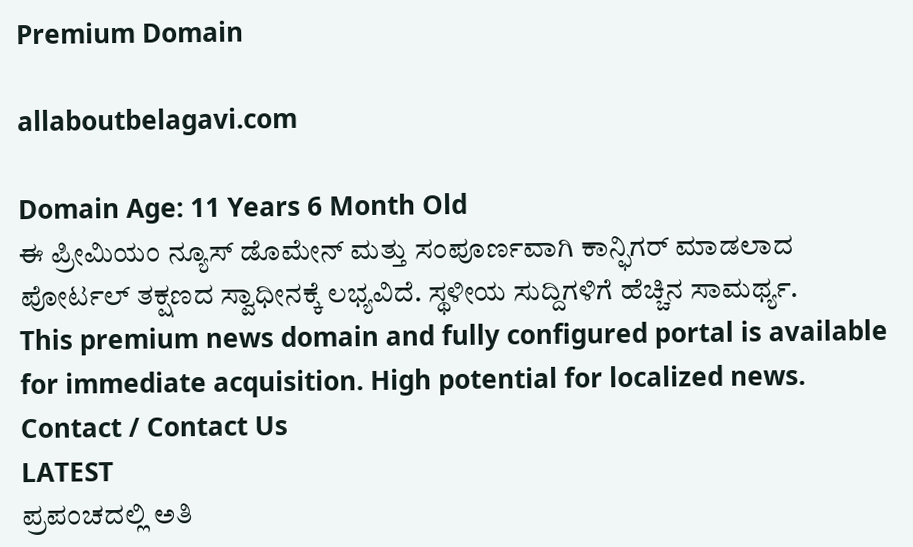Premium Domain

allaboutbelagavi.com

Domain Age: 11 Years 6 Month Old
ಈ ಪ್ರೀಮಿಯಂ ನ್ಯೂಸ್ ಡೊಮೇನ್ ಮತ್ತು ಸಂಪೂರ್ಣವಾಗಿ ಕಾನ್ಫಿಗರ್ ಮಾಡಲಾದ ಪೋರ್ಟಲ್ ತಕ್ಷಣದ ಸ್ವಾಧೀನಕ್ಕೆ ಲಭ್ಯವಿದೆ. ಸ್ಥಳೀಯ ಸುದ್ದಿಗಳಿಗೆ ಹೆಚ್ಚಿನ ಸಾಮರ್ಥ್ಯ.
This premium news domain and fully configured portal is available for immediate acquisition. High potential for localized news.
Contact / Contact Us
LATEST
ಪ್ರಪಂಚದಲ್ಲಿ ಅತಿ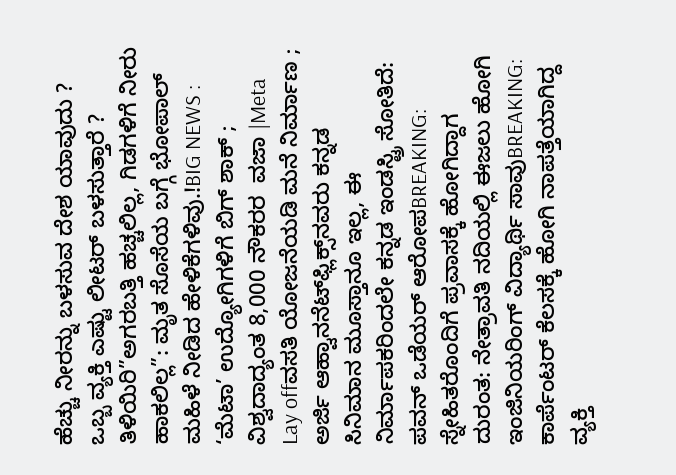ಹೆಚ್ಚು ನೀರನ್ನು ಬಳಸುವ ದೇಶ ಯಾವುದು ? ಒಬ್ಬ ವ್ಯಕ್ತಿ ಎಷ್ಟು ಲೀಟರ್ ಬಳಸುತ್ತಾರೆ ? ತಿಳಿಯಿರಿ”ಅಗರಬತ್ತಿ ಹಚ್ಚಲಿಲ್ಲ, ಗಿಡಗಳಿಗೆ ನೀರು ಹಾಕಲಿಲ್ಲ”: ಮೃತ ಸೊಸೆಯ ಬಗ್ಗೆ ಭೋಪಾಲ್ ಮಹಿಳೆ ನೀಡಿದ ಹೇಳಿಕೆಗಳಿವು.!BIG NEWS : ‘ಮೆಟಾ’ ಉದ್ಯೋಗಿಗಳಿಗೆ ಬಿಗ್ ಶಾಕ್ ; ವಿಶ್ವದಾದ್ಯಂತ 8,000 ನೌಕರರ  ವಜಾ |Meta Lay offವಸತಿ ಯೋಜನೆಯಡಿ ಮನೆ ನಿರ್ಮಾಣ ; ಅರ್ಜಿ ಆಹ್ವಾನನೆಟ್‌ಫ್ಲಿಕ್ಸ್‌ನವರು ಕನ್ನಡ ಸಿನಿಮಾನ ಮೂಸ್ತಾನೂ ಇಲ್ಲ, ಈ ನಿರ್ಮಾಪಕರಿಂದಲೇ ಕನ್ನಡ ಇಂಡಸ್ಟ್ರಿ ಸೋತಿದೆ: ಪವನ್ ಒಡೆಯರ್ ಆರೋಪBREAKING: ಸ್ನೇಹಿತರೊಂದಿಗೆ ಪ್ರವಾಸಕ್ಕೆ ಹೋಗಿದ್ದಾಗ ದುರಂತ: ನೇತ್ರಾವತಿ ನದಿಯಲ್ಲಿ ಈಜಲು ಹೋಗಿ ಇಂಜಿನಿಯರಿಂಗ್ ವಿದ್ಯಾರ್ಥಿ ಸಾವುBREAKING: ಕಾರ್ಪೆಂಟರ್ ಕೆಲಸಕ್ಕೆ ಹೋಗಿ ನಾಪತ್ತೆಯಾಗಿದ್ದ ವ್ಯಕ್ತಿ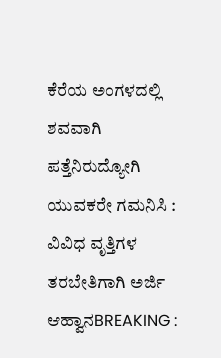ಕೆರೆಯ ಅಂಗಳದಲ್ಲಿ ಶವವಾಗಿ ಪತ್ತೆನಿರುದ್ಯೋಗಿ ಯುವಕರೇ ಗಮನಿಸಿ : ವಿವಿಧ ವೃತ್ತಿಗಳ ತರಬೇತಿಗಾಗಿ ಅರ್ಜಿ ಆಹ್ವಾನBREAKING :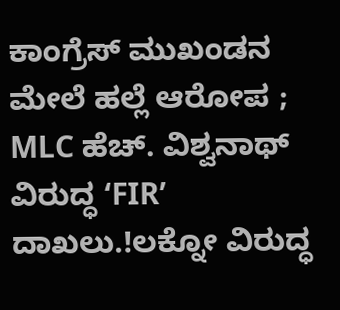ಕಾಂಗ್ರೆಸ್ ಮುಖಂಡನ ಮೇಲೆ ಹಲ್ಲೆ ಆರೋಪ ; MLC ಹೆಚ್. ವಿಶ್ವನಾಥ್ ವಿರುದ್ಧ ‘FIR’ ದಾಖಲು.!ಲಕ್ನೋ ವಿರುದ್ಧ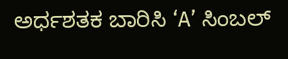ಅರ್ಧಶತಕ ಬಾರಿಸಿ ‘A’ ಸಿಂಬಲ್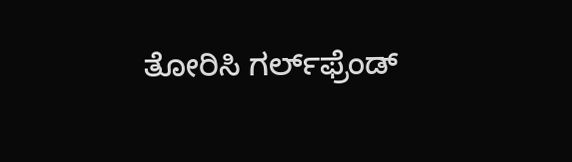ತೋರಿಸಿ ಗರ್ಲ್‌ಫ್ರೆಂಡ್‌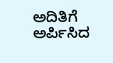ಅದಿತಿಗೆ ಅರ್ಪಿಸಿದ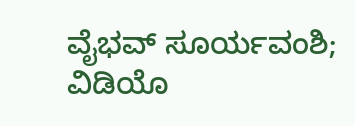ವೈಭವ್ ಸೂರ್ಯವಂಶಿ; ವಿಡಿಯೊ